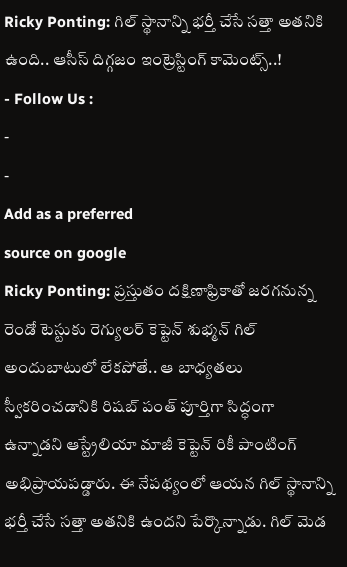Ricky Ponting: గిల్ స్థానాన్ని భర్తీ చేసే సత్తా అతనికి ఉంది.. ఆసీస్ దిగ్గజం ఇంట్రెస్టింగ్ కామెంట్స్..!
- Follow Us :
-
-
Add as a preferred
source on google
Ricky Ponting: ప్రస్తుతం దక్షిణాఫ్రికాతో జరగనున్న రెండో టెస్టుకు రెగ్యులర్ కెప్టెన్ శుభ్మన్ గిల్ అందుబాటులో లేకపోతే.. ఆ బాధ్యతలు స్వీకరించడానికి రిషబ్ పంత్ పూర్తిగా సిద్ధంగా ఉన్నాడని ఆస్ట్రేలియా మాజీ కెప్టెన్ రికీ పాంటింగ్ అభిప్రాయపడ్డారు. ఈ నేపథ్యంలో ఆయన గిల్ స్థానాన్ని భర్తీ చేసే సత్తా అతనికి ఉందని పేర్కొన్నాడు. గిల్ మెడ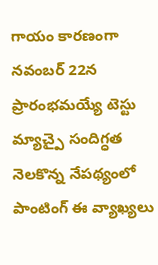గాయం కారణంగా నవంబర్ 22న ప్రారంభమయ్యే టెస్టు మ్యాచ్పై సందిగ్ధత నెలకొన్న నేపథ్యంలో పాంటింగ్ ఈ వ్యాఖ్యలు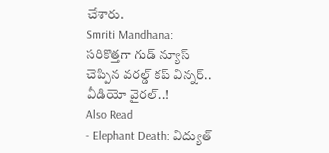చేశారు.
Smriti Mandhana: సరికొత్తగా గుడ్ న్యూస్ చెప్పిన వరల్డ్ కప్ విన్నర్.. వీడియో వైరల్..!
Also Read
- Elephant Death: విద్యుత్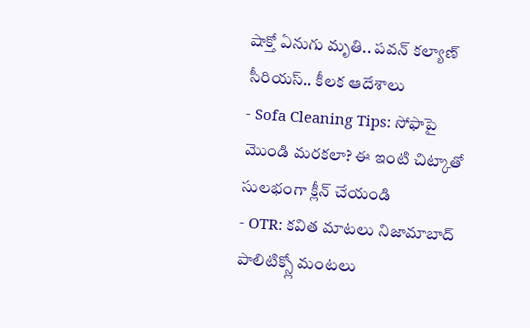షాక్తో ఏనుగు మృతి.. పవన్ కల్యాణ్ సీరియస్.. కీలక ఆదేశాలు
- Sofa Cleaning Tips: సోఫాపై మొండి మరకలా? ఈ ఇంటి చిట్కాతో సులభంగా క్లీన్ చేయండి
- OTR: కవిత మాటలు నిజామాబాద్ పాలిటిక్స్లో మంటలు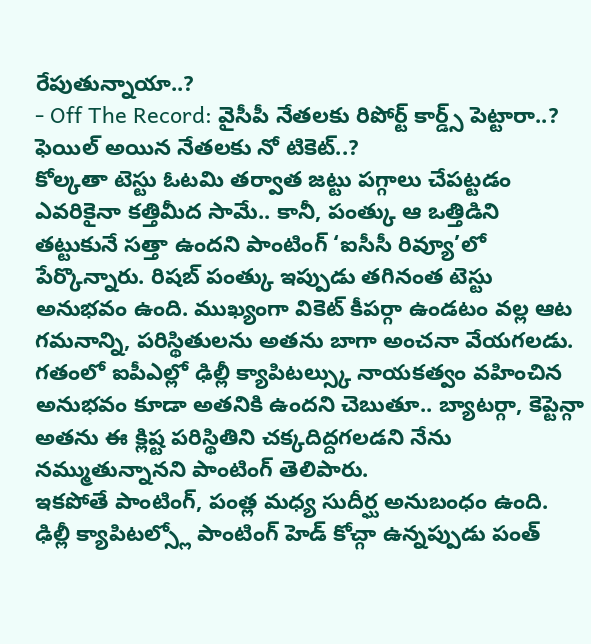రేపుతున్నాయా..?
- Off The Record: వైసీపీ నేతలకు రిపోర్ట్ కార్డ్స్ పెట్టారా..? ఫెయిల్ అయిన నేతలకు నో టికెట్..?
కోల్కతా టెస్టు ఓటమి తర్వాత జట్టు పగ్గాలు చేపట్టడం ఎవరికైనా కత్తిమీద సామే.. కానీ, పంత్కు ఆ ఒత్తిడిని తట్టుకునే సత్తా ఉందని పాంటింగ్ ‘ఐసీసీ రివ్యూ’లో పేర్కొన్నారు. రిషబ్ పంత్కు ఇప్పుడు తగినంత టెస్టు అనుభవం ఉంది. ముఖ్యంగా వికెట్ కీపర్గా ఉండటం వల్ల ఆట గమనాన్ని, పరిస్థితులను అతను బాగా అంచనా వేయగలడు. గతంలో ఐపీఎల్లో ఢిల్లీ క్యాపిటల్స్కు నాయకత్వం వహించిన అనుభవం కూడా అతనికి ఉందని చెబుతూ.. బ్యాటర్గా, కెప్టెన్గా అతను ఈ క్లిష్ట పరిస్థితిని చక్కదిద్దగలడని నేను నమ్ముతున్నానని పాంటింగ్ తెలిపారు.
ఇకపోతే పాంటింగ్, పంత్ల మధ్య సుదీర్ఘ అనుబంధం ఉంది. ఢిల్లీ క్యాపిటల్స్లో పాంటింగ్ హెడ్ కోచ్గా ఉన్నప్పుడు పంత్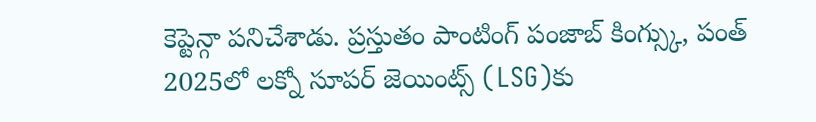కెప్టెన్గా పనిచేశాడు. ప్రస్తుతం పాంటింగ్ పంజాబ్ కింగ్స్కు, పంత్ 2025లో లక్నో సూపర్ జెయింట్స్ (LSG)కు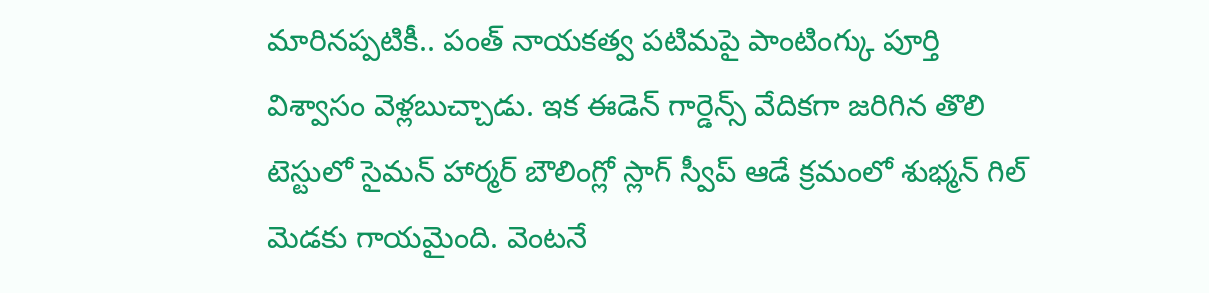మారినప్పటికీ.. పంత్ నాయకత్వ పటిమపై పాంటింగ్కు పూర్తి విశ్వాసం వెళ్లబుచ్చాడు. ఇక ఈడెన్ గార్డెన్స్ వేదికగా జరిగిన తొలి టెస్టులో సైమన్ హార్మర్ బౌలింగ్లో స్లాగ్ స్వీప్ ఆడే క్రమంలో శుభ్మన్ గిల్ మెడకు గాయమైంది. వెంటనే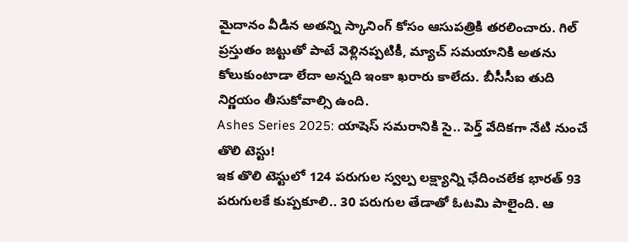మైదానం వీడిన అతన్ని స్కానింగ్ కోసం ఆసుపత్రికి తరలించారు. గిల్ ప్రస్తుతం జట్టుతో పాటే వెళ్లినప్పటికీ, మ్యాచ్ సమయానికి అతను కోలుకుంటాడా లేదా అన్నది ఇంకా ఖరారు కాలేదు. బీసీసీఐ తుది నిర్ణయం తీసుకోవాల్సి ఉంది.
Ashes Series 2025: యాషెస్ సమరానికి సై.. పెర్త్ వేదికగా నేటి నుంచే తొలి టెస్టు!
ఇక తొలి టెస్టులో 124 పరుగుల స్వల్ప లక్ష్యాన్ని ఛేదించలేక భారత్ 93 పరుగులకే కుప్పకూలి.. 30 పరుగుల తేడాతో ఓటమి పాలైంది. ఆ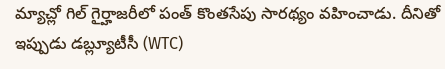మ్యాచ్లో గిల్ గైర్హాజరీలో పంత్ కొంతసేపు సారథ్యం వహించాడు. దీనితో ఇప్పుడు డబ్ల్యూటీసీ (WTC)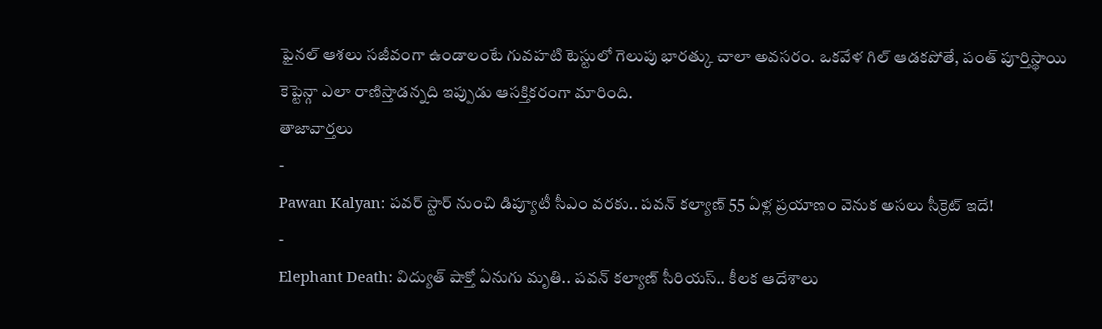ఫైనల్ ఆశలు సజీవంగా ఉండాలంటే గువహటి టెస్టులో గెలుపు భారత్కు చాలా అవసరం. ఒకవేళ గిల్ ఆడకపోతే, పంత్ పూర్తిస్థాయి కెప్టెన్గా ఎలా రాణిస్తాడన్నది ఇప్పుడు ఆసక్తికరంగా మారింది.
తాజావార్తలు
-
Pawan Kalyan: పవర్ స్టార్ నుంచి డిప్యూటీ సీఎం వరకు.. పవన్ కల్యాణ్ 55 ఏళ్ల ప్రయాణం వెనుక అసలు సీక్రెట్ ఇదే!
-
Elephant Death: విద్యుత్ షాక్తో ఏనుగు మృతి.. పవన్ కల్యాణ్ సీరియస్.. కీలక ఆదేశాలు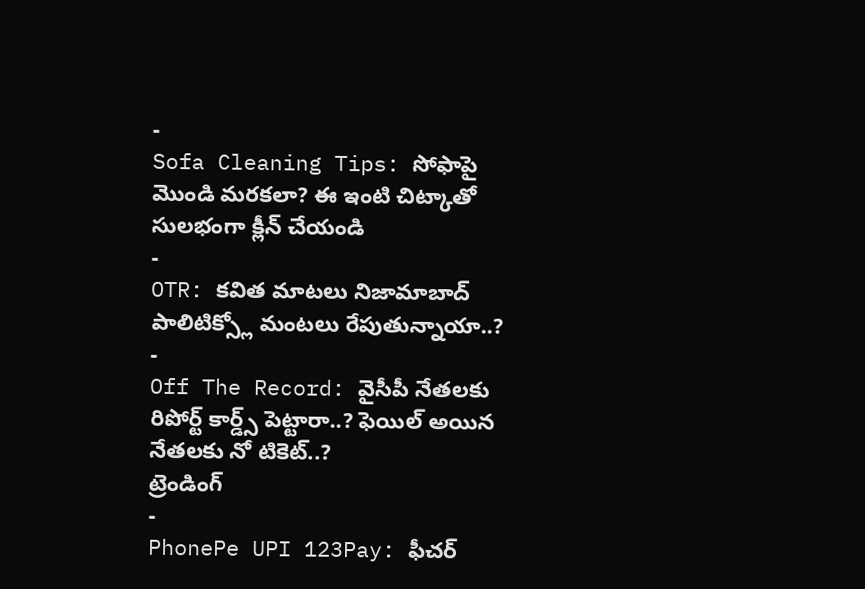-
Sofa Cleaning Tips: సోఫాపై మొండి మరకలా? ఈ ఇంటి చిట్కాతో సులభంగా క్లీన్ చేయండి
-
OTR: కవిత మాటలు నిజామాబాద్ పాలిటిక్స్లో మంటలు రేపుతున్నాయా..?
-
Off The Record: వైసీపీ నేతలకు రిపోర్ట్ కార్డ్స్ పెట్టారా..? ఫెయిల్ అయిన నేతలకు నో టికెట్..?
ట్రెండింగ్
-
PhonePe UPI 123Pay: ఫీచర్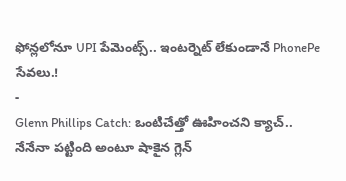ఫోన్లలోనూ UPI పేమెంట్స్.. ఇంటర్నెట్ లేకుండానే PhonePe సేవలు.!
-
Glenn Phillips Catch: ఒంటిచేత్తో ఊహించని క్యాచ్.. నేనేనా పట్టింది అంటూ షాకైన గ్లెన్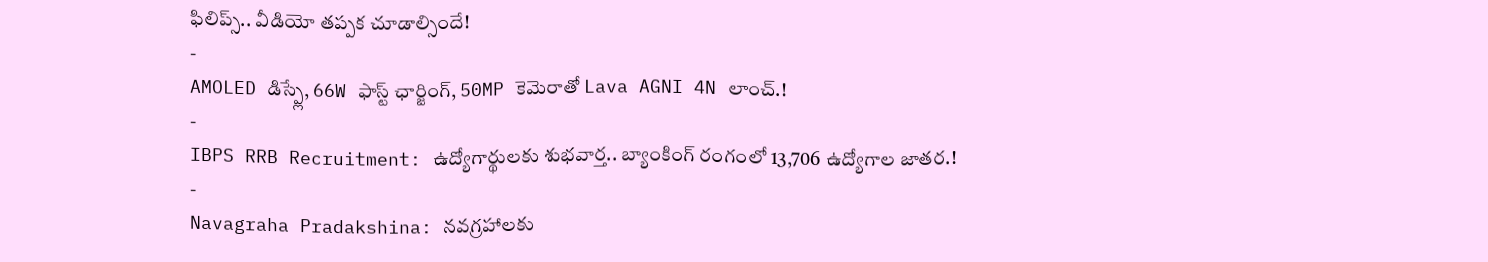ఫిలిప్స్.. వీడియో తప్పక చూడాల్సిందే!
-
AMOLED డిస్ప్లే, 66W ఫాస్ట్ ఛార్జింగ్, 50MP కెమెరాతో Lava AGNI 4N లాంచ్.!
-
IBPS RRB Recruitment: ఉద్యోగార్థులకు శుభవార్త.. బ్యాంకింగ్ రంగంలో 13,706 ఉద్యోగాల జాతర.!
-
Navagraha Pradakshina: నవగ్రహాలకు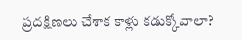ప్రదక్షిణలు చేశాక కాళ్లు కడుక్కోవాలా?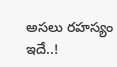అసలు రహస్యం ఇదే..!